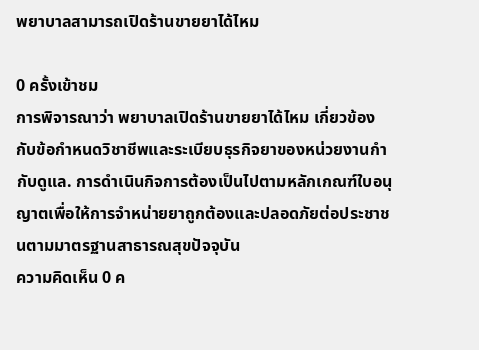พยาบาลสามารถเปิดร้านขายยาได้ไหม

0 ครั้งเข้าชม
การพิจารณาว่า พยาบาลเปิดร้านขายยาได้ไหม เกี่ยวข้องกับข้อกำหนดวิชาชีพและระเบียบธุรกิจยาของหน่วยงานกำกับดูแล. การดำเนินกิจการต้องเป็นไปตามหลักเกณฑ์ใบอนุญาตเพื่อให้การจำหน่ายยาถูกต้องและปลอดภัยต่อประชาชนตามมาตรฐานสาธารณสุขปัจจุบัน
ความคิดเห็น 0 ค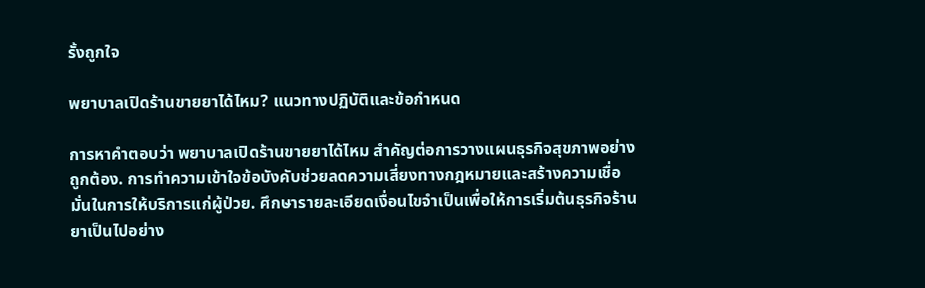รั้งถูกใจ

พยาบาลเปิดร้านขายยาได้ไหม? แนวทางปฏิบัติและข้อกำหนด

การหาคำตอบว่า พยาบาลเปิดร้านขายยาได้ไหม สำคัญต่อการวางแผนธุรกิจสุขภาพอย่างถูกต้อง. การทำความเข้าใจข้อบังคับช่วยลดความเสี่ยงทางกฎหมายและสร้างความเชื่อมั่นในการให้บริการแก่ผู้ป่วย. ศึกษารายละเอียดเงื่อนไขจำเป็นเพื่อให้การเริ่มต้นธุรกิจร้านยาเป็นไปอย่าง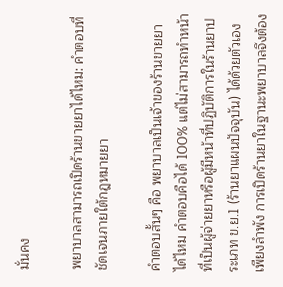มั่นคง

พยาบาลสามารถเปิดร้านขายยาได้ไหม: คำตอบที่ชัดเจนภายใต้กฎหมายยา

คำตอบสั้นๆ คือ พยาบาลเป็นเจ้าของร้านขายยาได้ไหม คำตอบคือได้ 100% แต่ไม่สามารถทำหน้าที่เป็นผู้จ่ายยาหรือผู้มีหน้าที่ปฏิบัติการในร้านยาประเภท ข.ย.1 (ร้านยาแผนปัจจุบัน) ได้ด้วยตัวเองเพียงลำพัง การเปิดร้านยาในฐานะพยาบาลจึงต้อง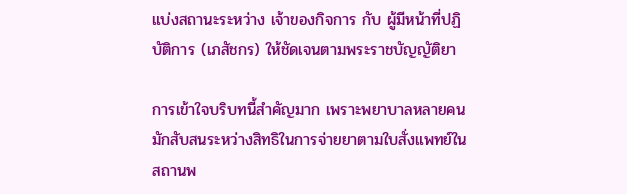แบ่งสถานะระหว่าง เจ้าของกิจการ กับ ผู้มีหน้าที่ปฏิบัติการ (เภสัชกร) ให้ชัดเจนตามพระราชบัญญัติยา

การเข้าใจบริบทนี้สำคัญมาก เพราะพยาบาลหลายคนมักสับสนระหว่างสิทธิในการจ่ายยาตามใบสั่งแพทย์ในสถานพ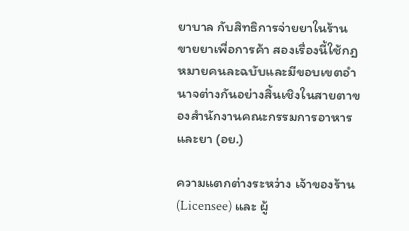ยาบาล กับสิทธิการจ่ายยาในร้านขายยาเพื่อการค้า สองเรื่องนี้ใช้กฎหมายคนละฉบับและมีขอบเขตอำนาจต่างกันอย่างสิ้นเชิงในสายตาของสำนักงานคณะกรรมการอาหารและยา (อย.)

ความแตกต่างระหว่าง เจ้าของร้าน (Licensee) และ ผู้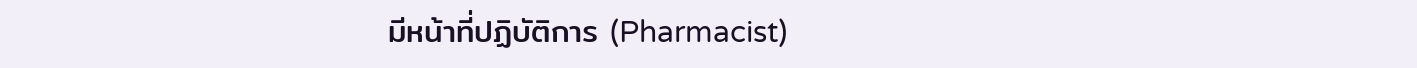มีหน้าที่ปฏิบัติการ (Pharmacist)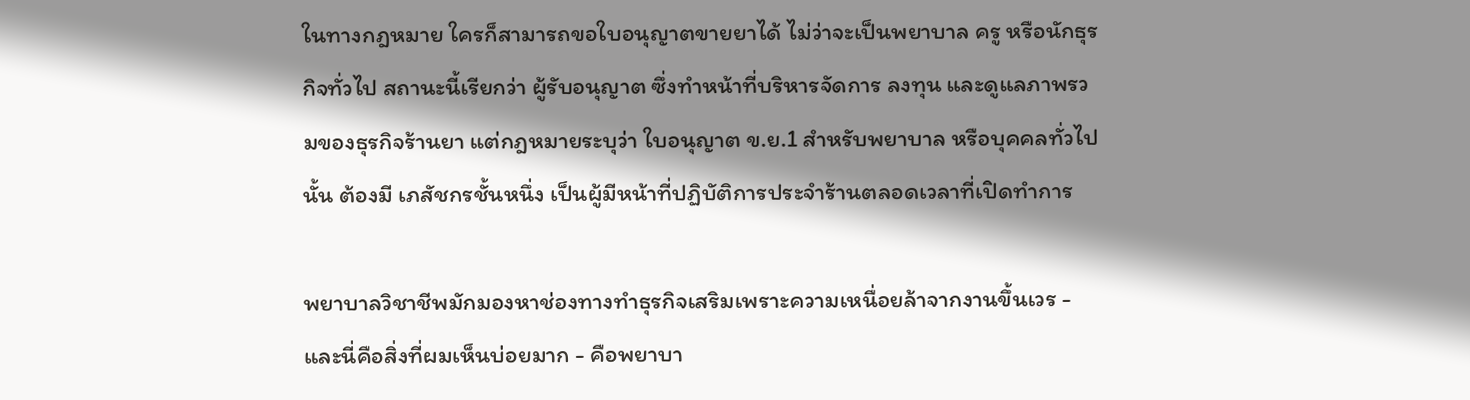ในทางกฎหมาย ใครก็สามารถขอใบอนุญาตขายยาได้ ไม่ว่าจะเป็นพยาบาล ครู หรือนักธุรกิจทั่วไป สถานะนี้เรียกว่า ผู้รับอนุญาต ซึ่งทำหน้าที่บริหารจัดการ ลงทุน และดูแลภาพรวมของธุรกิจร้านยา แต่กฎหมายระบุว่า ใบอนุญาต ข.ย.1 สำหรับพยาบาล หรือบุคคลทั่วไปนั้น ต้องมี เภสัชกรชั้นหนึ่ง เป็นผู้มีหน้าที่ปฏิบัติการประจำร้านตลอดเวลาที่เปิดทำการ

พยาบาลวิชาชีพมักมองหาช่องทางทำธุรกิจเสริมเพราะความเหนื่อยล้าจากงานขึ้นเวร - และนี่คือสิ่งที่ผมเห็นบ่อยมาก - คือพยาบา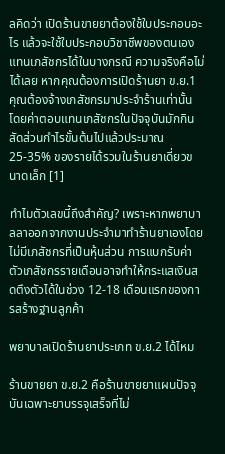ลคิดว่า เปิดร้านขายยาต้องใช้ใบประกอบอะไร แล้วจะใช้ใบประกอบวิชาชีพของตนเองแทนเภสัชกรได้ในบางกรณี ความจริงคือไม่ได้เลย หากคุณต้องการเปิดร้านยา ข.ย.1 คุณต้องจ้างเภสัชกรมาประจำร้านเท่านั้น โดยค่าตอบแทนเภสัชกรในปัจจุบันมักกินสัดส่วนกำไรขั้นต้นไปแล้วประมาณ 25-35% ของรายได้รวมในร้านยาเดี่ยวขนาดเล็ก [1]

ทำไมตัวเลขนี้ถึงสำคัญ? เพราะหากพยาบาลลาออกจากงานประจำมาทำร้านยาเองโดยไม่มีเภสัชกรที่เป็นหุ้นส่วน การแบกรับค่าตัวเภสัชกรรายเดือนอาจทำให้กระแสเงินสดตึงตัวได้ในช่วง 12-18 เดือนแรกของการสร้างฐานลูกค้า

พยาบาลเปิดร้านยาประเภท ข.ย.2 ได้ไหม

ร้านขายยา ข.ย.2 คือร้านขายยาแผนปัจจุบันเฉพาะยาบรรจุเสร็จที่ไม่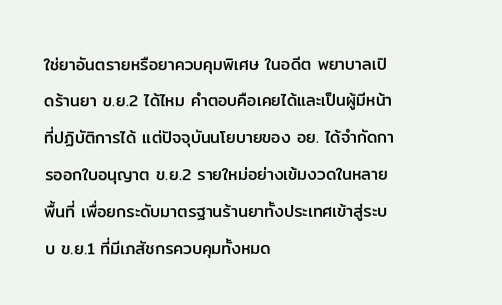ใช่ยาอันตรายหรือยาควบคุมพิเศษ ในอดีต พยาบาลเปิดร้านยา ข.ย.2 ได้ไหม คำตอบคือเคยได้และเป็นผู้มีหน้าที่ปฏิบัติการได้ แต่ปัจจุบันนโยบายของ อย. ได้จำกัดการออกใบอนุญาต ข.ย.2 รายใหม่อย่างเข้มงวดในหลายพื้นที่ เพื่อยกระดับมาตรฐานร้านยาทั้งประเทศเข้าสู่ระบบ ข.ย.1 ที่มีเภสัชกรควบคุมทั้งหมด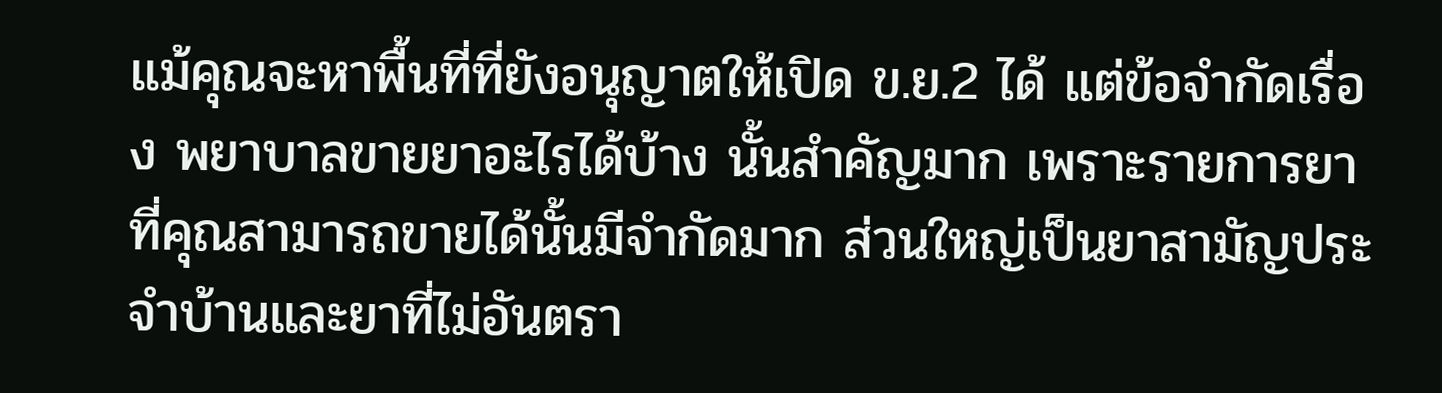แม้คุณจะหาพื้นที่ที่ยังอนุญาตให้เปิด ข.ย.2 ได้ แต่ข้อจำกัดเรื่อง พยาบาลขายยาอะไรได้บ้าง นั้นสำคัญมาก เพราะรายการยาที่คุณสามารถขายได้นั้นมีจำกัดมาก ส่วนใหญ่เป็นยาสามัญประจำบ้านและยาที่ไม่อันตรา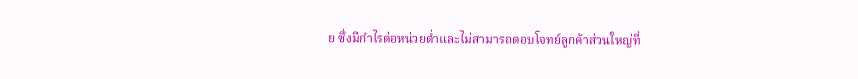ย ซึ่งมีกำไรต่อหน่วยต่ำและไม่สามารถตอบโจทย์ลูกค้าส่วนใหญ่ที่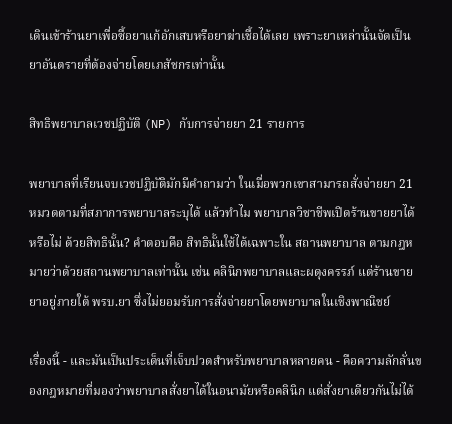เดินเข้าร้านยาเพื่อซื้อยาแก้อักเสบหรือยาฆ่าเชื้อได้เลย เพราะยาเหล่านั้นจัดเป็นยาอันตรายที่ต้องจ่ายโดยเภสัชกรเท่านั้น

สิทธิพยาบาลเวชปฏิบัติ (NP) กับการจ่ายยา 21 รายการ

พยาบาลที่เรียนจบเวชปฏิบัติมักมีคำถามว่า ในเมื่อพวกเขาสามารถสั่งจ่ายยา 21 หมวดตามที่สภาการพยาบาลระบุได้ แล้วทำไม พยาบาลวิชาชีพเปิดร้านขายยาได้หรือไม่ ด้วยสิทธินั้น? คำตอบคือ สิทธินั้นใช้ได้เฉพาะใน สถานพยาบาล ตามกฎหมายว่าด้วยสถานพยาบาลเท่านั้น เช่น คลินิกพยาบาลและผดุงครรภ์ แต่ร้านขายยาอยู่ภายใต้ พรบ.ยา ซึ่งไม่ยอมรับการสั่งจ่ายยาโดยพยาบาลในเชิงพาณิชย์

เรื่องนี้ - และมันเป็นประเด็นที่เจ็บปวดสำหรับพยาบาลหลายคน - คือความลักลั่นของกฎหมายที่มองว่าพยาบาลสั่งยาได้ในอนามัยหรือคลินิก แต่สั่งยาเดียวกันไม่ได้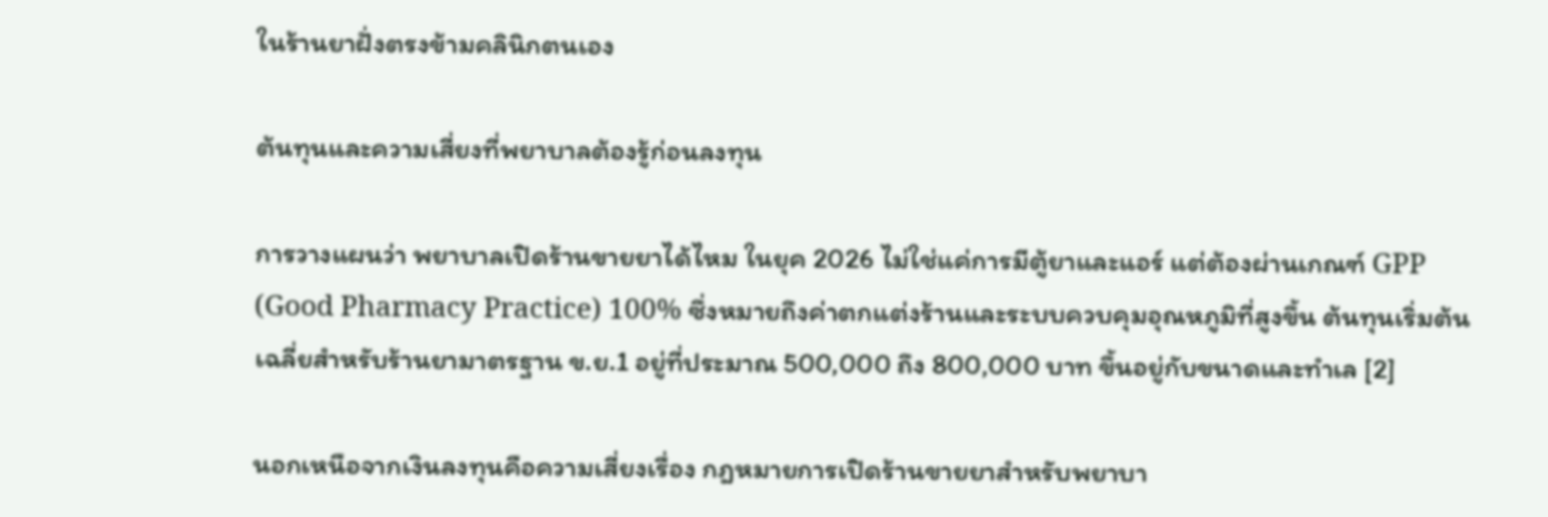ในร้านยาฝั่งตรงข้ามคลินิกตนเอง

ต้นทุนและความเสี่ยงที่พยาบาลต้องรู้ก่อนลงทุน

การวางแผนว่า พยาบาลเปิดร้านขายยาได้ไหม ในยุค 2026 ไม่ใช่แค่การมีตู้ยาและแอร์ แต่ต้องผ่านเกณฑ์ GPP (Good Pharmacy Practice) 100% ซึ่งหมายถึงค่าตกแต่งร้านและระบบควบคุมอุณหภูมิที่สูงขึ้น ต้นทุนเริ่มต้นเฉลี่ยสำหรับร้านยามาตรฐาน ข.ย.1 อยู่ที่ประมาณ 500,000 ถึง 800,000 บาท ขึ้นอยู่กับขนาดและทำเล [2]

นอกเหนือจากเงินลงทุนคือความเสี่ยงเรื่อง กฎหมายการเปิดร้านขายยาสำหรับพยาบา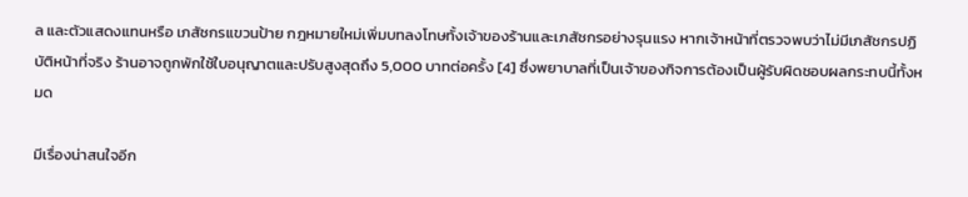ล และตัวแสดงแทนหรือ เภสัชกรแขวนป้าย กฎหมายใหม่เพิ่มบทลงโทษทั้งเจ้าของร้านและเภสัชกรอย่างรุนแรง หากเจ้าหน้าที่ตรวจพบว่าไม่มีเภสัชกรปฏิบัติหน้าที่จริง ร้านอาจถูกพักใช้ใบอนุญาตและปรับสูงสุดถึง 5,000 บาทต่อครั้ง [4] ซึ่งพยาบาลที่เป็นเจ้าของกิจการต้องเป็นผู้รับผิดชอบผลกระทบนี้ทั้งหมด

มีเรื่องน่าสนใจอีก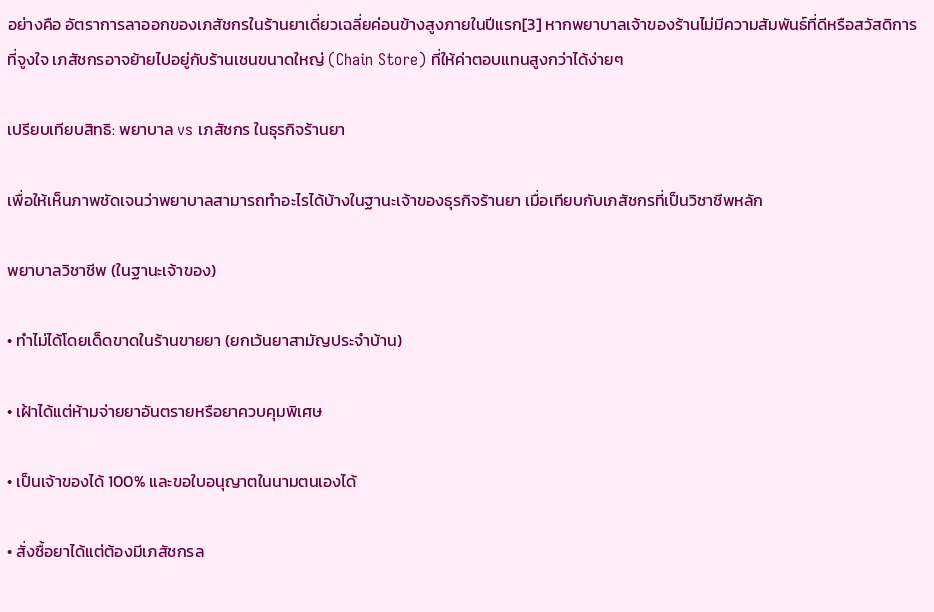อย่างคือ อัตราการลาออกของเภสัชกรในร้านยาเดี่ยวเฉลี่ยค่อนข้างสูงภายในปีแรก[3] หากพยาบาลเจ้าของร้านไม่มีความสัมพันธ์ที่ดีหรือสวัสดิการที่จูงใจ เภสัชกรอาจย้ายไปอยู่กับร้านเชนขนาดใหญ่ (Chain Store) ที่ให้ค่าตอบแทนสูงกว่าได้ง่ายๆ

เปรียบเทียบสิทธิ: พยาบาล vs เภสัชกร ในธุรกิจร้านยา

เพื่อให้เห็นภาพชัดเจนว่าพยาบาลสามารถทำอะไรได้บ้างในฐานะเจ้าของธุรกิจร้านยา เมื่อเทียบกับเภสัชกรที่เป็นวิชาชีพหลัก

พยาบาลวิชาชีพ (ในฐานะเจ้าของ)

• ทำไม่ได้โดยเด็ดขาดในร้านขายยา (ยกเว้นยาสามัญประจำบ้าน)

• เฝ้าได้แต่ห้ามจ่ายยาอันตรายหรือยาควบคุมพิเศษ

• เป็นเจ้าของได้ 100% และขอใบอนุญาตในนามตนเองได้

• สั่งซื้อยาได้แต่ต้องมีเภสัชกรล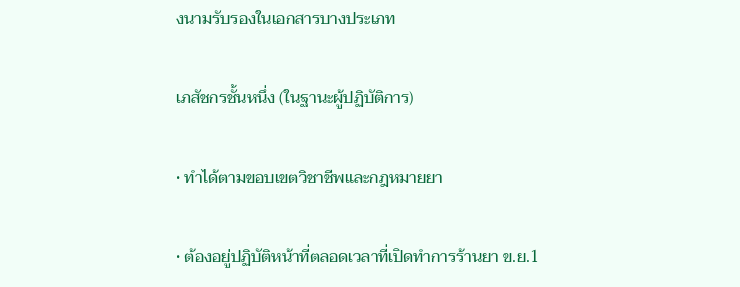งนามรับรองในเอกสารบางประเภท

เภสัชกรชั้นหนึ่ง (ในฐานะผู้ปฏิบัติการ)

• ทำได้ตามขอบเขตวิชาชีพและกฎหมายยา

• ต้องอยู่ปฏิบัติหน้าที่ตลอดเวลาที่เปิดทำการร้านยา ข.ย.1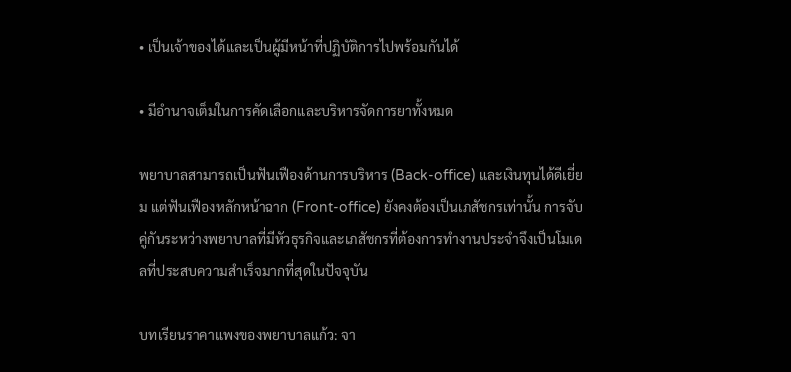• เป็นเจ้าของได้และเป็นผู้มีหน้าที่ปฏิบัติการไปพร้อมกันได้

• มีอำนาจเต็มในการคัดเลือกและบริหารจัดการยาทั้งหมด

พยาบาลสามารถเป็นฟันเฟืองด้านการบริหาร (Back-office) และเงินทุนได้ดีเยี่ยม แต่ฟันเฟืองหลักหน้าฉาก (Front-office) ยังคงต้องเป็นเภสัชกรเท่านั้น การจับคู่กันระหว่างพยาบาลที่มีหัวธุรกิจและเภสัชกรที่ต้องการทำงานประจำจึงเป็นโมเดลที่ประสบความสำเร็จมากที่สุดในปัจจุบัน

บทเรียนราคาแพงของพยาบาลแก้ว: จา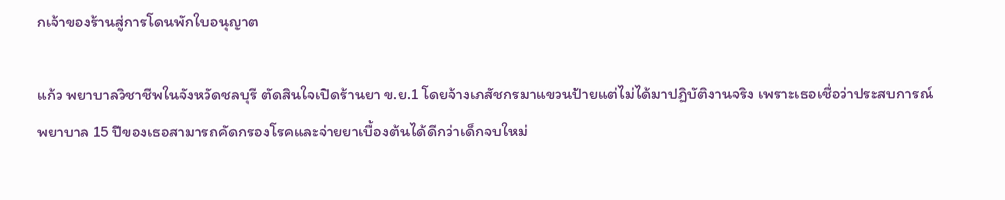กเจ้าของร้านสู่การโดนพักใบอนุญาต

แก้ว พยาบาลวิชาชีพในจังหวัดชลบุรี ตัดสินใจเปิดร้านยา ข.ย.1 โดยจ้างเภสัชกรมาแขวนป้ายแต่ไม่ได้มาปฏิบัติงานจริง เพราะเธอเชื่อว่าประสบการณ์พยาบาล 15 ปีของเธอสามารถคัดกรองโรคและจ่ายยาเบื้องต้นได้ดีกว่าเด็กจบใหม่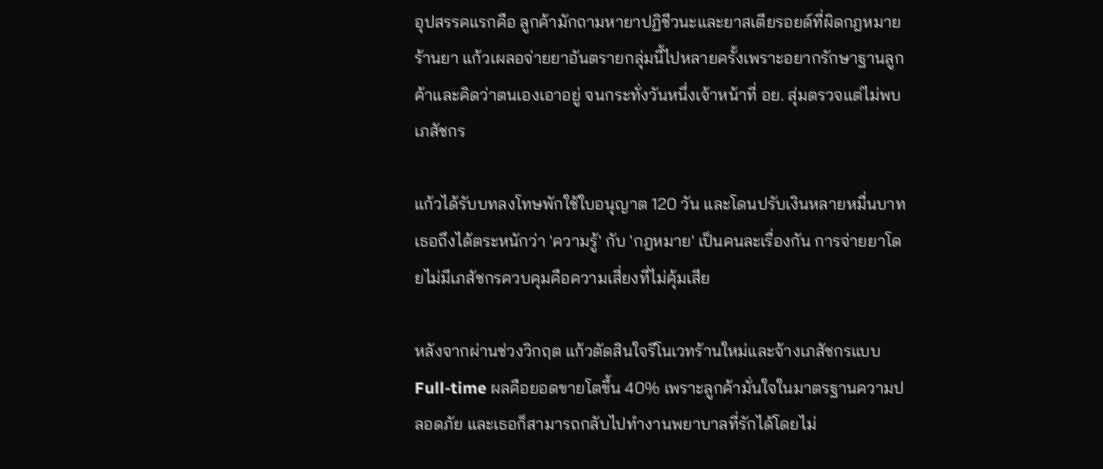อุปสรรคแรกคือ ลูกค้ามักถามหายาปฏิชีวนะและยาสเตียรอยด์ที่ผิดกฎหมายร้านยา แก้วเผลอจ่ายยาอันตรายกลุ่มนี้ไปหลายครั้งเพราะอยากรักษาฐานลูกค้าและคิดว่าตนเองเอาอยู่ จนกระทั่งวันหนึ่งเจ้าหน้าที่ อย. สุ่มตรวจแต่ไม่พบเภสัชกร

แก้วได้รับบทลงโทษพักใช้ใบอนุญาต 120 วัน และโดนปรับเงินหลายหมื่นบาท เธอถึงได้ตระหนักว่า 'ความรู้' กับ 'กฎหมาย' เป็นคนละเรื่องกัน การจ่ายยาโดยไม่มีเภสัชกรควบคุมคือความเสี่ยงที่ไม่คุ้มเสีย

หลังจากผ่านช่วงวิกฤต แก้วตัดสินใจรีโนเวทร้านใหม่และจ้างเภสัชกรแบบ Full-time ผลคือยอดขายโตขึ้น 40% เพราะลูกค้ามั่นใจในมาตรฐานความปลอดภัย และเธอก็สามารถกลับไปทำงานพยาบาลที่รักได้โดยไม่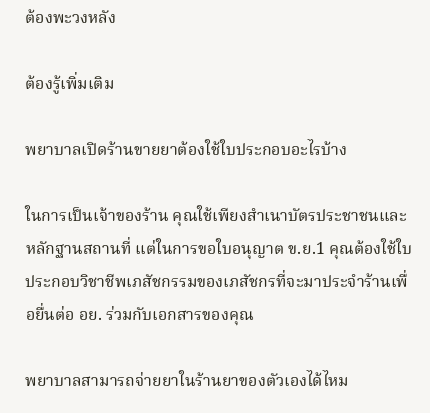ต้องพะวงหลัง

ต้องรู้เพิ่มเติม

พยาบาลเปิดร้านขายยาต้องใช้ใบประกอบอะไรบ้าง

ในการเป็นเจ้าของร้าน คุณใช้เพียงสำเนาบัตรประชาชนและหลักฐานสถานที่ แต่ในการขอใบอนุญาต ข.ย.1 คุณต้องใช้ใบประกอบวิชาชีพเภสัชกรรมของเภสัชกรที่จะมาประจำร้านเพื่อยื่นต่อ อย. ร่วมกับเอกสารของคุณ

พยาบาลสามารถจ่ายยาในร้านยาของตัวเองได้ไหม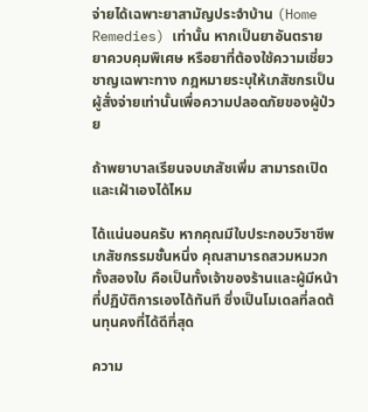จ่ายได้เฉพาะยาสามัญประจำบ้าน (Home Remedies) เท่านั้น หากเป็นยาอันตราย ยาควบคุมพิเศษ หรือยาที่ต้องใช้ความเชี่ยวชาญเฉพาะทาง กฎหมายระบุให้เภสัชกรเป็นผู้สั่งจ่ายเท่านั้นเพื่อความปลอดภัยของผู้ป่วย

ถ้าพยาบาลเรียนจบเภสัชเพิ่ม สามารถเปิดและเฝ้าเองได้ไหม

ได้แน่นอนครับ หากคุณมีใบประกอบวิชาชีพเภสัชกรรมชั้นหนึ่ง คุณสามารถสวมหมวกทั้งสองใบ คือเป็นทั้งเจ้าของร้านและผู้มีหน้าที่ปฏิบัติการเองได้ทันที ซึ่งเป็นโมเดลที่ลดต้นทุนคงที่ได้ดีที่สุด

ความ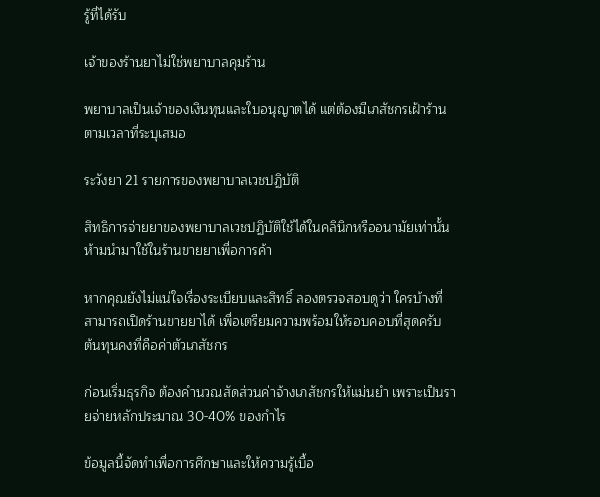รู้ที่ได้รับ

เจ้าของร้านยาไม่ใช่พยาบาลคุมร้าน

พยาบาลเป็นเจ้าของเงินทุนและใบอนุญาตได้ แต่ต้องมีเภสัชกรเฝ้าร้านตามเวลาที่ระบุเสมอ

ระวังยา 21 รายการของพยาบาลเวชปฏิบัติ

สิทธิการจ่ายยาของพยาบาลเวชปฏิบัติใช้ได้ในคลินิกหรืออนามัยเท่านั้น ห้ามนำมาใช้ในร้านขายยาเพื่อการค้า

หากคุณยังไม่แน่ใจเรื่องระเบียบและสิทธิ์ ลองตรวจสอบดูว่า ใครบ้างที่สามารถเปิดร้านขายยาได้ เพื่อเตรียมความพร้อมให้รอบคอบที่สุดครับ
ต้นทุนคงที่คือค่าตัวเภสัชกร

ก่อนเริ่มธุรกิจ ต้องคำนวณสัดส่วนค่าจ้างเภสัชกรให้แม่นยำ เพราะเป็นรายจ่ายหลักประมาณ 30-40% ของกำไร

ข้อมูลนี้จัดทำเพื่อการศึกษาและให้ความรู้เบื้อ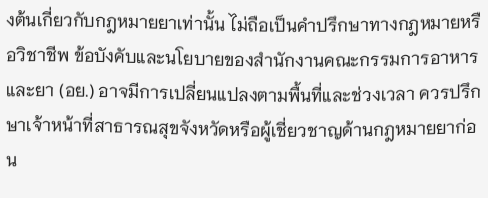งต้นเกี่ยวกับกฎหมายยาเท่านั้น ไม่ถือเป็นคำปรึกษาทางกฎหมายหรือวิชาชีพ ข้อบังคับและนโยบายของสำนักงานคณะกรรมการอาหารและยา (อย.) อาจมีการเปลี่ยนแปลงตามพื้นที่และช่วงเวลา ควรปรึกษาเจ้าหน้าที่สาธารณสุขจังหวัดหรือผู้เชี่ยวชาญด้านกฎหมายยาก่อน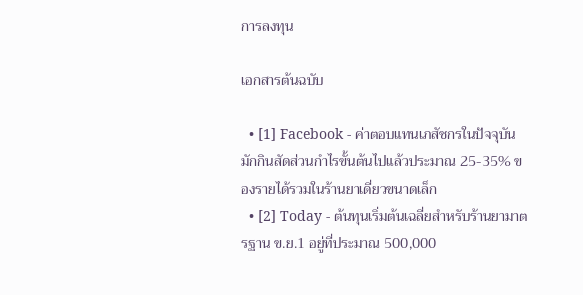การลงทุน

เอกสารต้นฉบับ

  • [1] Facebook - ค่าตอบแทนเภสัชกรในปัจจุบันมักกินสัดส่วนกำไรขั้นต้นไปแล้วประมาณ 25-35% ของรายได้รวมในร้านยาเดี่ยวขนาดเล็ก
  • [2] Today - ต้นทุนเริ่มต้นเฉลี่ยสำหรับร้านยามาตรฐาน ข.ย.1 อยู่ที่ประมาณ 500,000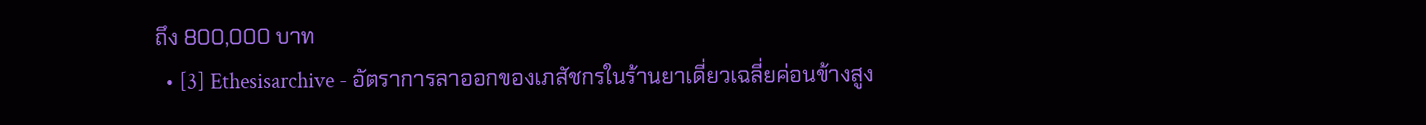ถึง 800,000 บาท
  • [3] Ethesisarchive - อัตราการลาออกของเภสัชกรในร้านยาเดี่ยวเฉลี่ยค่อนข้างสูง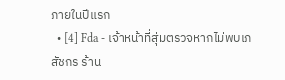ภายในปีแรก
  • [4] Fda - เจ้าหน้าที่สุ่มตรวจหากไม่พบเภสัชกร ร้าน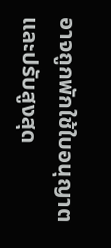อาจถูกพักใช้ใบอนุญาตและปรับสูงสุด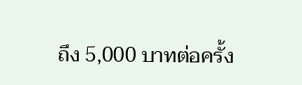ถึง 5,000 บาทต่อครั้ง